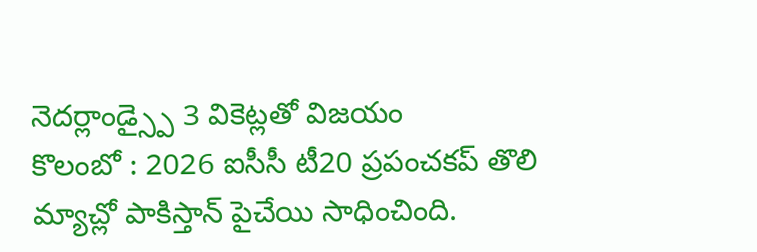నెదర్లాండ్స్పై 3 వికెట్లతో విజయం
కొలంబో : 2026 ఐసీసీ టీ20 ప్రపంచకప్ తొలి మ్యాచ్లో పాకిస్తాన్ పైచేయి సాధించింది.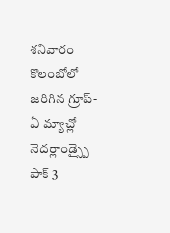శనివారం కొలంబోలో జరిగిన గ్రూప్-ఏ మ్యాచ్లో నెదర్లాండ్స్పై పాక్ 3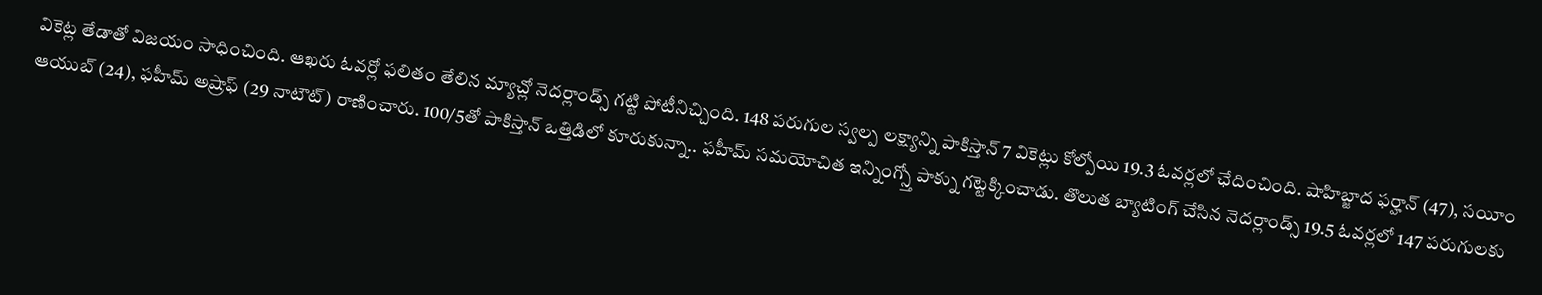వికెట్ల తేడాతో విజయం సాధించింది. ఆఖరు ఓవర్లో ఫలితం తేలిన మ్యాచ్లో నెదర్లాండ్స్ గట్టి పోటీనిచ్చింది. 148 పరుగుల స్వల్ప లక్ష్యాన్ని పాకిస్తాన్ 7 వికెట్లు కోల్పోయి 19.3 ఓవర్లలో ఛేదించింది. షాహిబ్జాద ఫర్హాన్ (47), సయీం ఆయుబ్ (24), ఫహీమ్ అష్రాఫ్ (29 నాటౌట్) రాణించారు. 100/5తో పాకిస్తాన్ ఒత్తిడిలో కూరుకున్నా.. ఫహీమ్ సమయోచిత ఇన్నింగ్స్తో పాక్ను గట్టెక్కించాడు. తొలుత బ్యాటింగ్ చేసిన నెదర్లాండ్స్ 19.5 ఓవర్లలో 147 పరుగులకు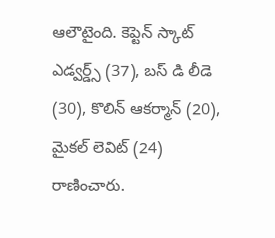ఆలౌటైంది. కెప్టెన్ స్కాట్ ఎడ్వర్డ్స్ (37), బస్ డి లీడె (30), కొలిన్ ఆకర్మాన్ (20), మైకల్ లెవిట్ (24) రాణించారు.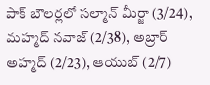పాక్ బౌలర్లలో సల్మాన్ మీర్జా (3/24), మహ్మద్ నవాజ్ (2/38), అబ్రార్ అహ్మద్ (2/23), ఆయుబ్ (2/7)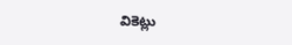వికెట్లు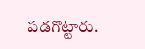పడగొట్టారు.